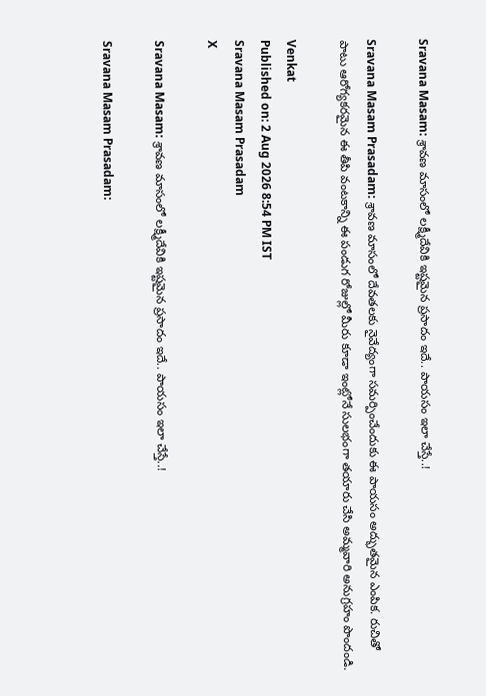Sravana Masam: శ్రావణ మాసంలో లక్ష్మీదేవికి ఇష్టమైన ప్రసాదం ఇదే.. పాయసం ఇలా చేస్తే..!

Sravana Masam Prasadam: శ్రావణ మాసంలో దేవతలకు నైవేద్యంగా సమర్పించేందుకు ఈ పాయసం అద్భుతమైన ఎంపిక. రుచితో పాటు ఆరోగ్యకరమైన ఈ తీపి వంటకాన్ని ఈ పండుగ రోజుల్లో మీరు కూడా ఇంట్లోనే సులభంగా తయారు చేసి అమ్మవారి అనుగ్రహం పొందండి.

Venkat
Published on: 2 Aug 2026 8:54 PM IST
Sravana Masam Prasadam
X

Sravana Masam: శ్రావణ మాసంలో లక్ష్మీదేవికి ఇష్టమైన ప్రసాదం ఇదే.. పాయసం ఇలా చేస్తే..!

Sravana Masam Prasadam: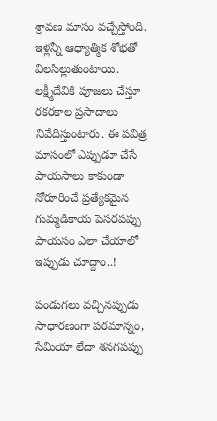శ్రావణ మాసం వచ్చేస్తోంది. ఇళ్లన్నీ ఆధ్యాత్మిక శోభతో విలసిల్లుతుంటాయి. లక్ష్మీదేవికి పూజలు చేస్తూ రకరకాల ప్రసాదాలు నివేదిస్తుంటారు. ఈ పవిత్ర మాసంలో ఎప్పుడూ చేసే పాయసాలు కాకుండా నోరూరించే ప్రత్యేకమైన గుమ్మడికాయ పెసరపప్పు పాయసం ఎలా చేయాలో ఇప్పుడు చూద్దాం..!

పండుగలు వచ్చినప్పుడు సాధారణంగా పరమాన్నం, సేమియా లేదా శనగపప్పు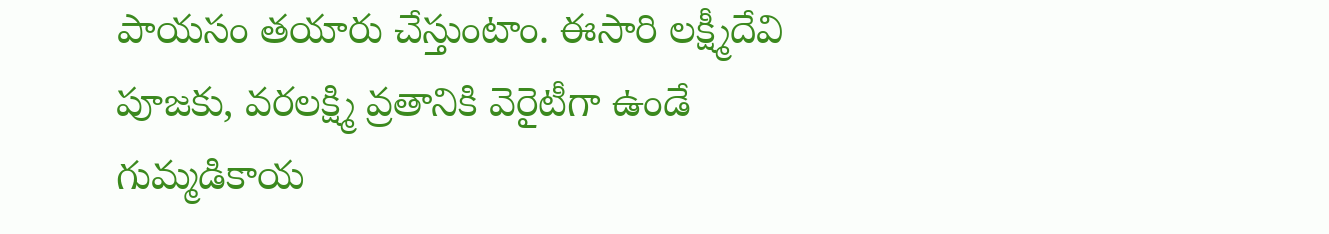పాయసం తయారు చేస్తుంటాం. ఈసారి లక్ష్మీదేవి పూజకు, వరలక్ష్మి వ్రతానికి వెరైటీగా ఉండే గుమ్మడికాయ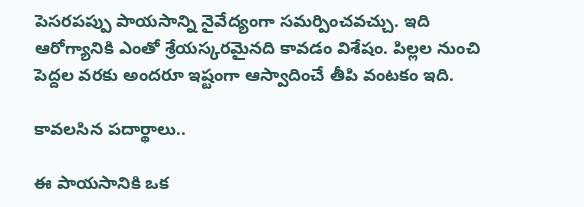పెసరపప్పు పాయసాన్ని నైవేద్యంగా సమర్పించవచ్చు. ఇది ఆరోగ్యానికి ఎంతో శ్రేయస్కరమైనది కావడం విశేషం. పిల్లల నుంచి పెద్దల వరకు అందరూ ఇష్టంగా ఆస్వాదించే తీపి వంటకం ఇది.

కావలసిన పదార్థాలు..

ఈ పాయసానికి ఒక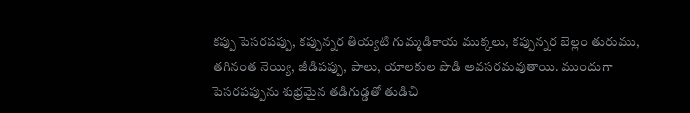కప్పు పెసరపప్పు, కప్పున్నర తియ్యటి గుమ్మడికాయ ముక్కలు, కప్పున్నర బెల్లం తురుము, తగినంత నెయ్యి, జీడిపప్పు, పాలు, యాలకుల పొడి అవసరమవుతాయి. ముందుగా పెసరపప్పును శుభ్రమైన తడిగుడ్డతో తుడిచి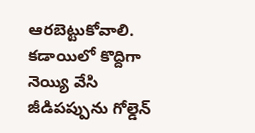ఆరబెట్టుకోవాలి. కడాయిలో కొద్దిగా నెయ్యి వేసి జీడిపప్పును గోల్డెన్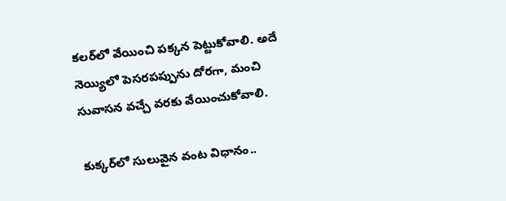కలర్‌లో వేయించి పక్కన పెట్టుకోవాలి. అదే నెయ్యిలో పెసరపప్పును దోరగా, మంచి సువాసన వచ్చే వరకు వేయించుకోవాలి.

కుక్కర్‌లో సులువైన వంట విధానం..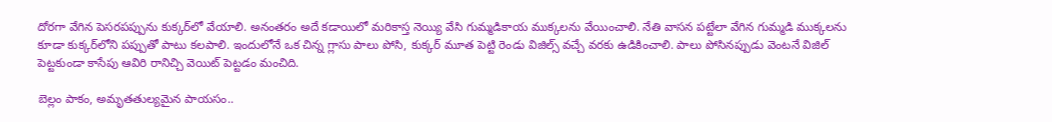దోరగా వేగిన పెసరపప్పును కుక్కర్‌లో వేయాలి. అనంతరం అదే కడాయిలో మరికాస్త నెయ్యి వేసి గుమ్మడికాయ ముక్కలను వేయించాలి. నేతి వాసన పట్టేలా వేగిన గుమ్మడి ముక్కలను కూడా కుక్కర్‌లోని పప్పుతో పాటు కలపాలి. ఇందులోనే ఒక చిన్న గ్లాసు పాలు పోసి, కుక్కర్ మూత పెట్టి రెండు విజిల్స్ వచ్చే వరకు ఉడికించాలి. పాలు పోసినప్పుడు వెంటనే విజిల్ పెట్టకుండా కాసేపు ఆవిరి రానిచ్చి వెయిట్ పెట్టడం మంచిది.

బెల్లం పాకం, అమృతతుల్యమైన పాయసం..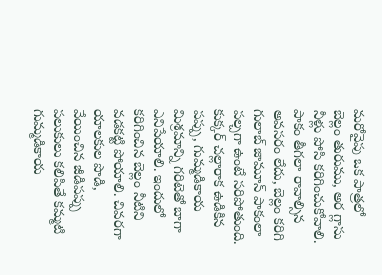మరోవైపు ఒక పాత్రలో బెల్లం తురుము, అర గ్లాసు నీళ్లు పోసి కరిగించుకోవాలి. పాకం తీగలా రావాల్సిన అవసరం లేదు, బెల్లం కరిగి గులాబ్ జామూన్ పాకంలా పల్చగా ఉంటే సరిపోతుంది. కుక్కర్ చల్లారాక ఉడికిన పప్పు, గుమ్మడికాయ మిశ్రమాన్ని గరిటెతో బాగా ఎనిపేయాలి. ఇందులో కరిగించిన బెల్లం నీటిని వడకట్టి పోయాలి. చివరగా యాలకుల పొడి, వేయించిన జీడిపప్పు పలుకులు కలిపితే కమ్మటి గుమ్మడికాయ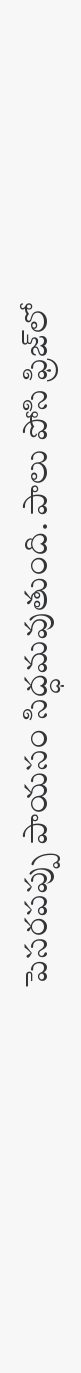పెసరపప్పు పాయసం సిద్ధమవుతుంది. పాలు పోసి ఫ్రిజ్‌లో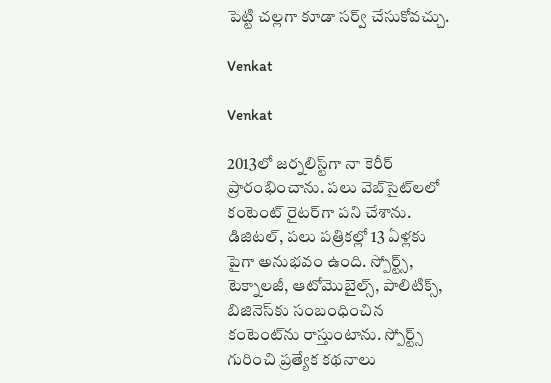పెట్టి చల్లగా కూడా సర్వ్ చేసుకోవచ్చు.

Venkat

Venkat

2013లో జర్నలిస్ట్‌గా నా కెరీర్ ప్రారంభించాను. పలు వెబ్‌సైట్‌లలో కంటెంట్ రైటర్‌గా పని చేశాను. డిజిటల్‌, పలు పత్రికల్లో 13 ఏళ్లకు పైగా అనుభవం ఉంది. స్పోర్ట్స్, టెక్నాలజీ, ఆటోమొబైల్స్, పాలిటిక్స్, బిజినెస్‌కు సంబంధించిన కంటెంట్‌ను రాస్తుంటాను. స్పోర్ట్స్ గురించి ప్రత్యేక కథనాలు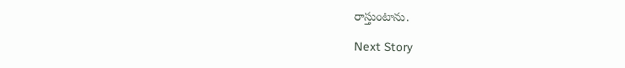రాస్తుంటాను.

Next Story